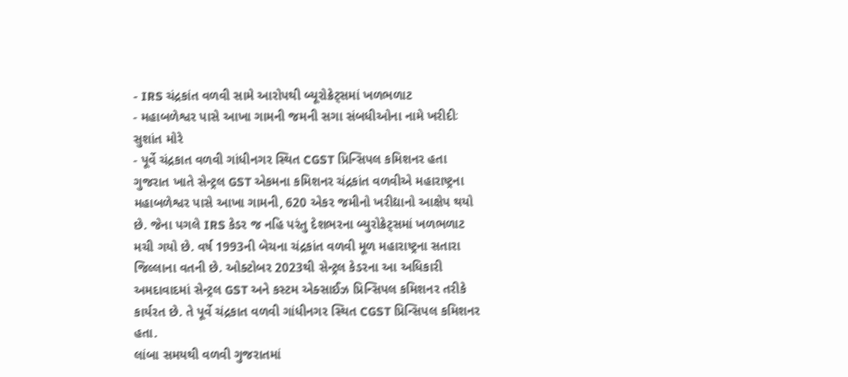- IRS ચંદ્રકાંત વળવી સામે આરોપથી બ્યૂરોક્રેટ્સમાં ખળભળાટ
- મહાબળેશ્વર પાસે આખા ગામની જમની સગા સંબધીઓના નામે ખરીદીઃ સુશાંત મોરે
- પૂર્વે ચંદ્રકાત વળવી ગાંધીનગર સ્થિત CGST પ્રિન્સિપલ કમિશનર હતા
ગુજરાત ખાતે સેન્ટ્રલ GST એકમના કમિશનર ચંદ્રકાંત વળવીએ મહારાષ્ટ્રના મહાબળેશ્વર પાસે આખા ગામની, 620 એકર જમીનો ખરીદ્યાનો આક્ષેપ થયો છે. જેના પગલે IRS કેડર જ નહિ પરંતુ દેશભરના બ્યુરોક્રેટ્સમાં ખળભળાટ મચી ગયો છે. વર્ષ 1993ની બેચના ચંદ્રકાંત વળવી મૂળ મહારાષ્ટ્રના સતારા જિલ્લાના વતની છે. ઓક્ટોબર 2023થી સેન્ટ્રલ કેડરના આ અધિકારી અમદાવાદમાં સેન્ટ્રલ GST અને કસ્ટમ એક્સાઈઝ પ્રિન્સિપલ કમિશનર તરીકે કાર્યરત છે. તે પૂર્વે ચંદ્રકાત વળવી ગાંધીનગર સ્થિત CGST પ્રિન્સિપલ કમિશનર હતા.
લાંબા સમયથી વળવી ગુજરાતમાં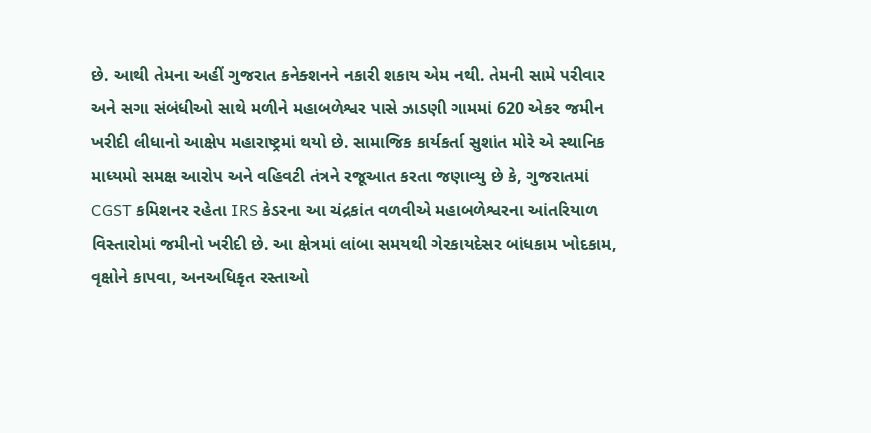છે. આથી તેમના અહીં ગુજરાત કનેક્શનને નકારી શકાય એમ નથી. તેમની સામે પરીવાર અને સગા સંબંધીઓ સાથે મળીને મહાબળેશ્વર પાસે ઝાડણી ગામમાં 620 એકર જમીન ખરીદી લીધાનો આક્ષેપ મહારાષ્ટ્રમાં થયો છે. સામાજિક કાર્યકર્તા સુશાંત મોરે એ સ્થાનિક માધ્યમો સમક્ષ આરોપ અને વહિવટી તંત્રને રજૂઆત કરતા જણાવ્યુ છે કે, ગુજરાતમાં CGST કમિશનર રહેતા IRS કેડરના આ ચંદ્રકાંત વળવીએ મહાબળેશ્વરના આંતરિયાળ વિસ્તારોમાં જમીનો ખરીદી છે. આ ક્ષેત્રમાં લાંબા સમયથી ગેરકાયદેસર બાંધકામ ખોદકામ, વૃક્ષોને કાપવા, અનઅધિકૃત રસ્તાઓ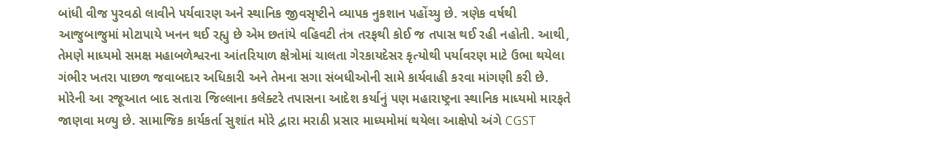બાંધી વીજ પુરવઠો લાવીને પર્યવારણ અને સ્થાનિક જીવસૃષ્ટીને વ્યાપક નુકશાન પહોંચ્યુ છે. ત્રણેક વર્ષથી આજુબાજુમાં મોટાપાયે ખનન થઈ રહ્યુ છે એમ છતાંયે વહિવટી તંત્ર તરફથી કોઈ જ તપાસ થઈ રહી નહોતી. આથી, તેમણે માધ્યમો સમક્ષ મહાબળેશ્વરના આંતરિયાળ ક્ષેત્રોમાં ચાલતા ગેરકાયદેસર કૃત્યોથી પર્યાવરણ માટે ઉભા થયેલા ગંભીર ખતરા પાછળ જવાબદાર અધિકારી અને તેમના સગા સંબધીઓની સામે કાર્યવાહી કરવા માંગણી કરી છે. મોરેની આ રજૂઆત બાદ સતારા જિલ્લાના કલેક્ટરે તપાસના આદેશ કર્યાનું પણ મહારાષ્ટ્રના સ્થાનિક માધ્યમો મારફતે જાણવા મળ્યુ છે. સામાજિક કાર્યકર્તા સુશાંત મોરે દ્વારા મરાઠી પ્રસાર માધ્યમોમાં થયેલા આક્ષેપો અંગે CGST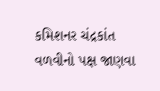કમિશનર ચંદ્રકાંત વળવીનો પક્ષ જાણવા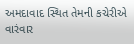અમદાવાદ સ્થિત તેમની કચેરીએ વારંવાર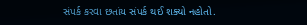સંપર્ક કરવા છતાંય સંપર્ક થઈ શક્યો નહોતો.